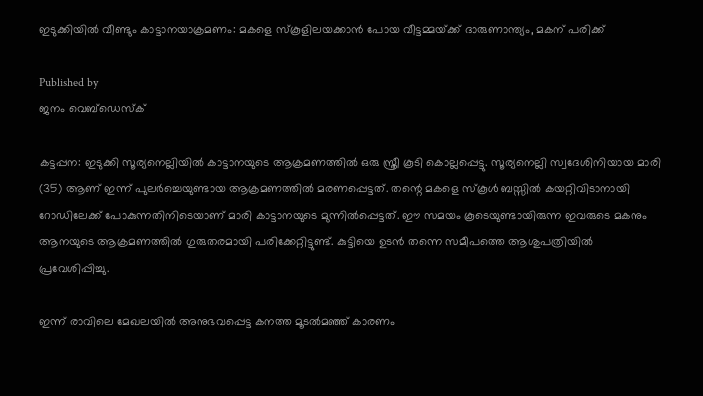ഇടുക്കിയില്‍ വീണ്ടും കാട്ടാനയാക്രമണം: മകളെ സ്‌കൂളിലയക്കാന്‍ പോയ വീട്ടമ്മയ്‌ക്ക് ദാരുണാന്ത്യം, മകന് പരിക്ക്

Published by
ജനം വെബ്‌ഡെസ്ക്

കട്ടപ്പന: ഇടുക്കി സൂര്യനെല്ലിയില്‍ കാട്ടാനയുടെ ആക്രമണത്തില്‍ ഒരു സ്ത്രീ കൂടി കൊല്ലപ്പെട്ടു. സൂര്യനെല്ലി സ്വദേശിനിയായ മാരി (35) ആണ് ഇന്ന് പുലര്‍ച്ചെയുണ്ടായ ആക്രമണത്തില്‍ മരണപ്പെട്ടത്. തന്റെ മകളെ സ്‌കൂള്‍ ബസ്സില്‍ കയറ്റിവിടാനായി റോഡിലേക്ക് പോകുന്നതിനിടെയാണ് മാരി കാട്ടാനയുടെ മുന്നില്‍പ്പെട്ടത്. ഈ സമയം കൂടെയുണ്ടായിരുന്ന ഇവരുടെ മകനും ആനയുടെ ആക്രമണത്തില്‍ ഗുരുതരമായി പരിക്കേറ്റിട്ടുണ്ട്. കുട്ടിയെ ഉടന്‍ തന്നെ സമീപത്തെ ആശുപത്രിയില്‍ പ്രവേശിപ്പിച്ചു.

ഇന്ന് രാവിലെ മേഖലയില്‍ അനുഭവപ്പെട്ട കനത്ത മൂടല്‍മഞ്ഞ് കാരണം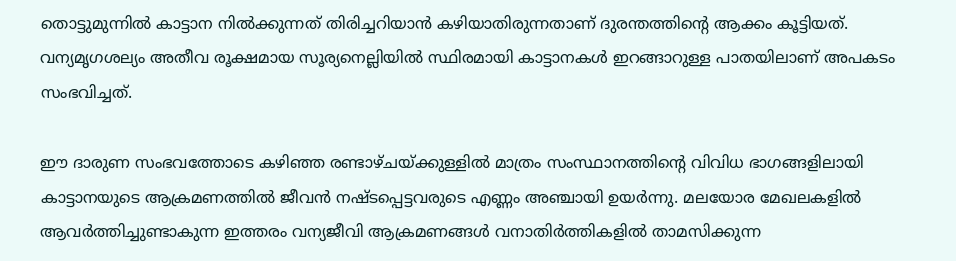തൊട്ടുമുന്നില്‍ കാട്ടാന നില്‍ക്കുന്നത് തിരിച്ചറിയാന്‍ കഴിയാതിരുന്നതാണ് ദുരന്തത്തിന്റെ ആക്കം കൂട്ടിയത്. വന്യമൃഗശല്യം അതീവ രൂക്ഷമായ സൂര്യനെല്ലിയില്‍ സ്ഥിരമായി കാട്ടാനകള്‍ ഇറങ്ങാറുള്ള പാതയിലാണ് അപകടം സംഭവിച്ചത്.

ഈ ദാരുണ സംഭവത്തോടെ കഴിഞ്ഞ രണ്ടാഴ്ചയ്‌ക്കുള്ളില്‍ മാത്രം സംസ്ഥാനത്തിന്റെ വിവിധ ഭാഗങ്ങളിലായി കാട്ടാനയുടെ ആക്രമണത്തില്‍ ജീവന്‍ നഷ്ടപ്പെട്ടവരുടെ എണ്ണം അഞ്ചായി ഉയര്‍ന്നു. മലയോര മേഖലകളില്‍ ആവര്‍ത്തിച്ചുണ്ടാകുന്ന ഇത്തരം വന്യജീവി ആക്രമണങ്ങള്‍ വനാതിര്‍ത്തികളില്‍ താമസിക്കുന്ന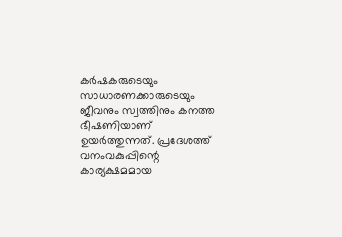കര്‍ഷകരുടെയും സാധാരണക്കാരുടെയും ജീവനും സ്വത്തിനും കനത്ത ഭീഷണിയാണ് ഉയര്‍ത്തുന്നത്. പ്രദേശത്ത് വനംവകുപ്പിന്റെ കാര്യക്ഷമമായ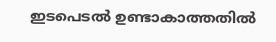ഇടപെടല്‍ ഉണ്ടാകാത്തതില്‍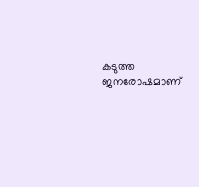കടുത്ത ജനരോഷമാണ്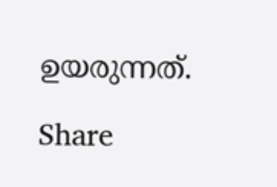ഉയരുന്നത്.

Share